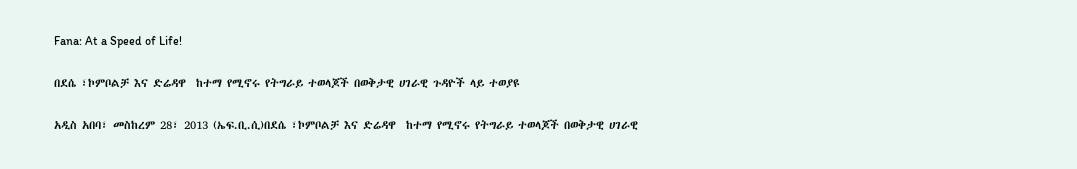Fana: At a Speed of Life!

በደሴ ፣ኮምቦልቻ እና ድሬዳዋ  ከተማ የሚኖሩ የትግራይ ተወላጆች በወቅታዊ ሀገራዊ ጉዳዮች ላይ ተወያዩ

አዲስ አበባ፣ መስከረም 28፣ 2013 (ኤፍ.ቢ.ሲ)በደሴ ፣ኮምቦልቻ እና ድሬዳዋ  ከተማ የሚኖሩ የትግራይ ተወላጆች በወቅታዊ ሀገራዊ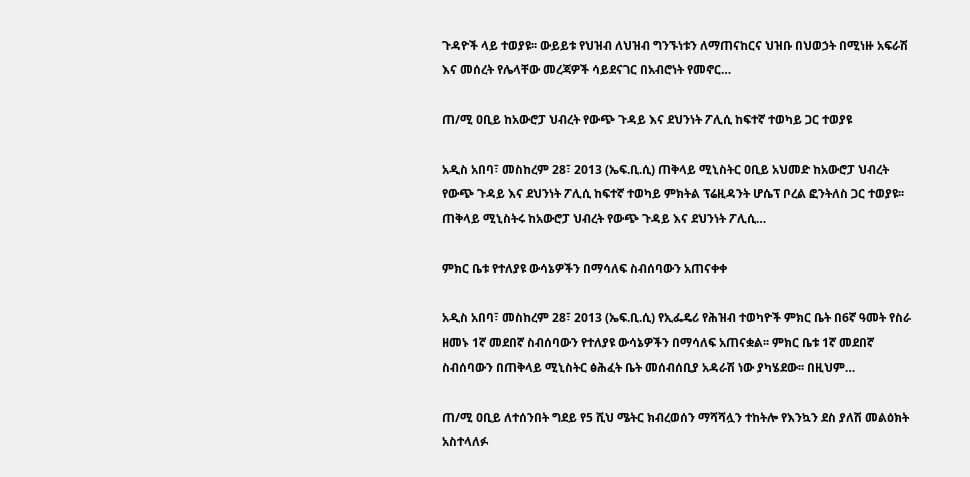ጉዳዮች ላይ ተወያዩ፡፡ ውይይቱ የህዝብ ለህዝብ ግንኙነቱን ለማጠናከርና ህዝቡ በህወኃት በሚነዙ አፍራሽ እና መሰረት የሌላቸው መረጃዎች ሳይደናገር በአብሮነት የመኖር…

ጠ/ሚ ዐቢይ ከአውሮፓ ህብረት የውጭ ጉዳይ እና ደህንነት ፖሊሲ ከፍተኛ ተወካይ ጋር ተወያዩ

አዲስ አበባ፣ መስከረም 28፣ 2013 (ኤፍ.ቢ.ሲ) ጠቅላይ ሚኒስትር ዐቢይ አህመድ ከአውሮፓ ህብረት የውጭ ጉዳይ እና ደህንነት ፖሊሲ ከፍተኛ ተወካይ ምክትል ፕሬዚዳንት ሆሴፕ ቦረል ፎንትለስ ጋር ተወያዩ፡፡   ጠቅላይ ሚኒስትሩ ከአውሮፓ ህብረት የውጭ ጉዳይ እና ደህንነት ፖሊሲ…

ምክር ቤቱ የተለያዩ ውሳኔዎችን በማሳለፍ ስብሰባውን አጠናቀቀ

አዲስ አበባ፣ መስከረም 28፣ 2013 (ኤፍ.ቢ.ሲ) የኢፌዴሪ የሕዝብ ተወካዮች ምክር ቤት በ6ኛ ዓመት የስራ ዘመኑ 1ኛ መደበኛ ስብሰባውን የተለያዩ ውሳኔዎችን በማሳለፍ አጠናቋል፡፡ ምክር ቤቱ 1ኛ መደበኛ ስብሰባውን በጠቅላይ ሚኒስትር ፅሕፈት ቤት መሰብሰቢያ አዳራሽ ነው ያካሄደው፡፡ በዚህም…

ጠ/ሚ ዐቢይ ለተሰንበት ግደይ የ5 ሺህ ሜትር ክብረወሰን ማሻሻሏን ተከትሎ የእንኳን ደስ ያለሽ መልዕክት አስተላለፉ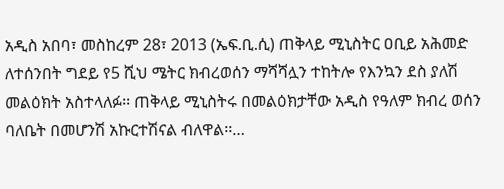አዲስ አበባ፣ መስከረም 28፣ 2013 (ኤፍ.ቢ.ሲ) ጠቅላይ ሚኒስትር ዐቢይ አሕመድ ለተሰንበት ግደይ የ5 ሺህ ሜትር ክብረወሰን ማሻሻሏን ተከትሎ የእንኳን ደስ ያለሽ መልዕክት አስተላለፉ፡፡ ጠቅላይ ሚኒስትሩ በመልዕክታቸው አዲስ የዓለም ክብረ ወሰን ባለቤት በመሆንሽ አኩርተሽናል ብለዋል፡፡…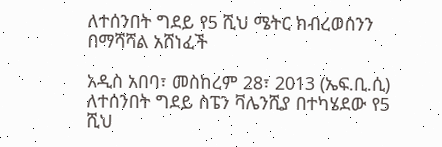ለተሰንበት ግደይ የ5 ሺህ ሜትር ክብረወሰንን በማሻሻል አሸነፈች

አዲስ አበባ፣ መስከረም 28፣ 2013 (ኤፍ.ቢ.ሲ) ለተሰንበት ግደይ ስፔን ቫሌንሺያ በተካሄደው የ5 ሺህ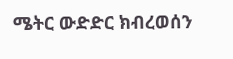ሜትር ውድድር ክብረወሰን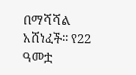በማሻሻል አሸነፈች፡፡ የ22 ዓመቷ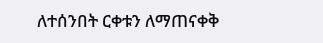ለተሰንበት ርቀቱን ለማጠናቀቅ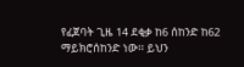የፈጀባት ጊዜ 14 ደቂቃ ከ6 ሰከንድ ከ62 ማይክሮሰከንድ ነው፡፡ ይህን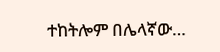ተከትሎም በሌላኛው…